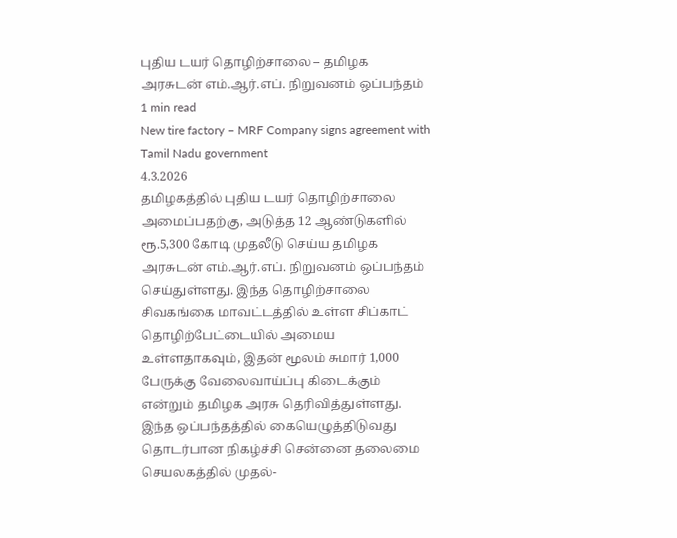புதிய டயர் தொழிற்சாலை – தமிழக அரசுடன் எம்.ஆர்.எப். நிறுவனம் ஒப்பந்தம்
1 min read
New tire factory – MRF Company signs agreement with Tamil Nadu government
4.3.2026
தமிழகத்தில் புதிய டயர் தொழிற்சாலை அமைப்பதற்கு, அடுத்த 12 ஆண்டுகளில் ரூ.5,300 கோடி முதலீடு செய்ய தமிழக அரசுடன் எம்.ஆர்.எப். நிறுவனம் ஒப்பந்தம் செய்துள்ளது. இந்த தொழிற்சாலை சிவகங்கை மாவட்டத்தில் உள்ள சிப்காட் தொழிற்பேட்டையில் அமைய உள்ளதாகவும், இதன் மூலம் சுமார் 1,000 பேருக்கு வேலைவாய்ப்பு கிடைக்கும் என்றும் தமிழக அரசு தெரிவித்துள்ளது.
இந்த ஒப்பந்தத்தில் கையெழுத்திடுவது தொடர்பான நிகழ்ச்சி சென்னை தலைமை செயலகத்தில் முதல்-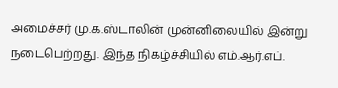அமைச்சர் மு.க.ஸ்டாலின் முன்னிலையில் இன்று நடைபெற்றது. இந்த நிகழ்ச்சியில் எம்.ஆர்.எப்.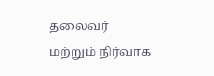தலைவர் மற்றும் நிர்வாக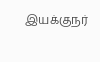இயக்குநர்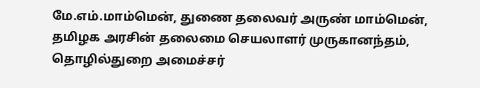மே.எம்.மாம்மென், துணை தலைவர் அருண் மாம்மென், தமிழக அரசின் தலைமை செயலாளர் முருகானந்தம், தொழில்துறை அமைச்சர்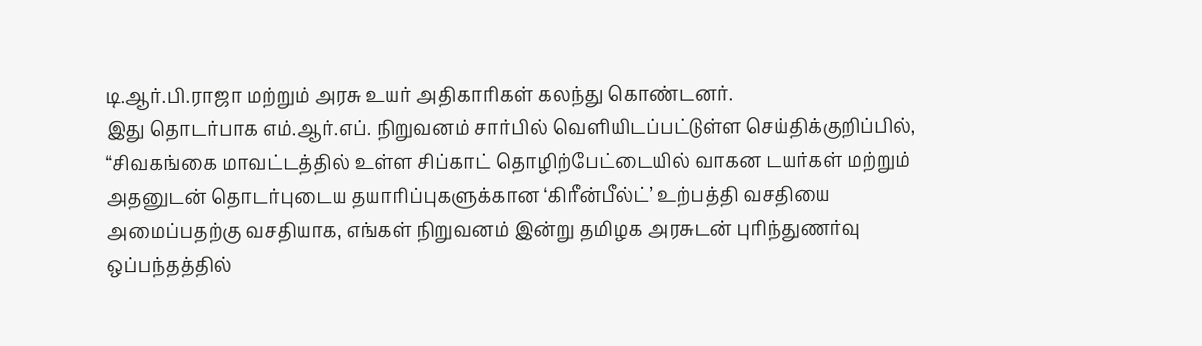டி.ஆர்.பி.ராஜா மற்றும் அரசு உயர் அதிகாரிகள் கலந்து கொண்டனர்.
இது தொடர்பாக எம்.ஆர்.எப். நிறுவனம் சார்பில் வெளியிடப்பட்டுள்ள செய்திக்குறிப்பில், “சிவகங்கை மாவட்டத்தில் உள்ள சிப்காட் தொழிற்பேட்டையில் வாகன டயர்கள் மற்றும் அதனுடன் தொடர்புடைய தயாரிப்புகளுக்கான ‘கிரீன்பீல்ட்’ உற்பத்தி வசதியை அமைப்பதற்கு வசதியாக, எங்கள் நிறுவனம் இன்று தமிழக அரசுடன் புரிந்துணர்வு ஒப்பந்தத்தில்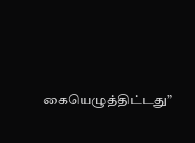கையெழுத்திட்டது”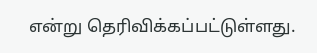என்று தெரிவிக்கப்பட்டுள்ளது.